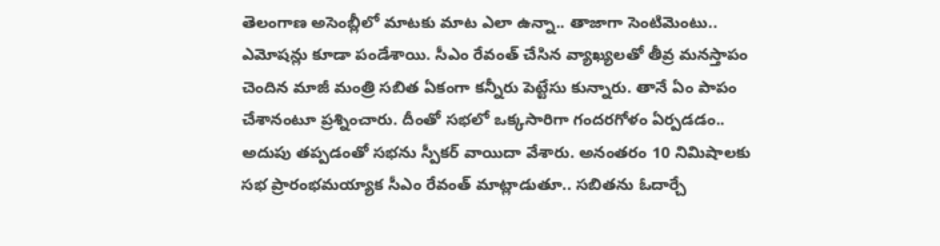తెలంగాణ అసెంబ్లీలో మాటకు మాట ఎలా ఉన్నా.. తాజాగా సెంటిమెంటు.. ఎమోషన్లు కూడా పండేశాయి. సీఎం రేవంత్ చేసిన వ్యాఖ్యలతో తీవ్ర మనస్తాపం చెందిన మాజీ మంత్రి సబిత ఏకంగా కన్నీరు పెట్టేసు కున్నారు. తానే ఏం పాపం చేశానంటూ ప్రశ్నించారు. దీంతో సభలో ఒక్కసారిగా గందరగోళం ఏర్పడడం.. అదుపు తప్పడంతో సభను స్పీకర్ వాయిదా వేశారు. అనంతరం 10 నిమిషాలకు సభ ప్రారంభమయ్యాక సీఎం రేవంత్ మాట్లాడుతూ.. సబితను ఓదార్చే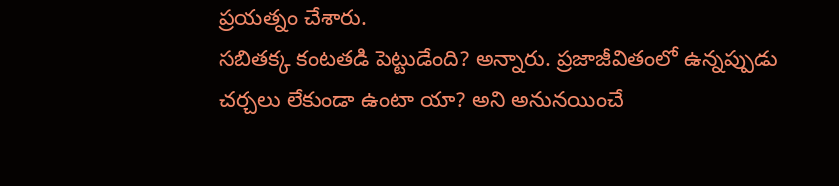ప్రయత్నం చేశారు.
సబితక్క కంటతడి పెట్టుడేంది? అన్నారు. ప్రజాజీవితంలో ఉన్నప్పుడు చర్చలు లేకుండా ఉంటా యా? అని అనునయించే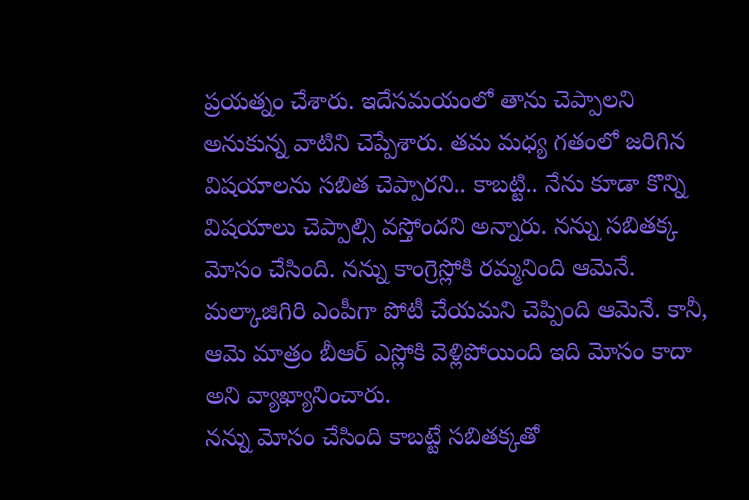ప్రయత్నం చేశారు. ఇదేసమయంలో తాను చెప్పాలని అనుకున్న వాటిని చెప్పేశారు. తమ మధ్య గతంలో జరిగిన విషయాలను సబిత చెప్పారని.. కాబట్టి.. నేను కూడా కొన్ని విషయాలు చెప్పాల్సి వస్తోందని అన్నారు. నన్ను సబితక్క మోసం చేసింది. నన్ను కాంగ్రెస్లోకి రమ్మనింది ఆమెనే. మల్కాజిగిరి ఎంపీగా పోటీ చేయమని చెప్పింది ఆమెనే. కానీ, ఆమె మాత్రం బీఆర్ ఎస్లోకి వెళ్లిపోయింది ఇది మోసం కాదా అని వ్యాఖ్యానించారు.
నన్ను మోసం చేసింది కాబట్టే సబితక్కతో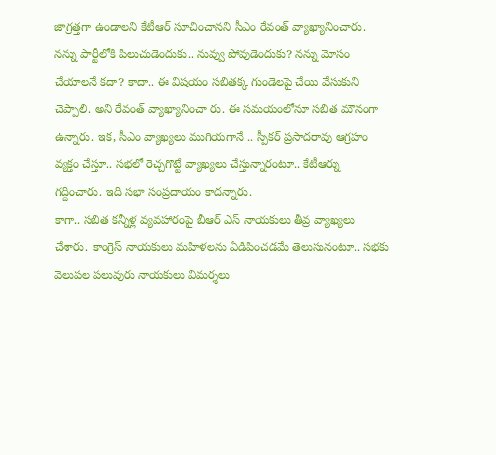జాగ్రత్తగా ఉండాలని కేటీఆర్ సూచించానని సీఎం రేవంత్ వ్యాఖ్యానించారు. నన్ను పార్టీలోకి పిలుచుడెందుకు.. నువ్వు పోవుడెందుకు? నన్ను మోసం చేయాలనే కదా? కాదా.. ఈ విషయం సబితక్క గుండెలపై చేయి వేసుకుని చెప్పాలి. అని రేవంత్ వ్యాఖ్యానించా రు. ఈ సమయంలోనూ సబిత మౌనంగా ఉన్నారు. ఇక, సీఎం వ్యాఖ్యలు ముగియగానే .. స్పీకర్ ప్రసాదరావు ఆగ్రహం వ్యక్తం చేస్తూ.. సభలో రెచ్చగొట్టే వ్యాఖ్యలు చేస్తున్నారంటూ.. కేటీఆర్ను గద్దించారు. ఇది సభా సంప్రదాయం కాదన్నారు.
కాగా.. సబిత కన్నీళ్ల వ్యవహారంపై బీఆర్ ఎస్ నాయకులు తీవ్ర వ్యాఖ్యలు చేశారు. కాంగ్రెస్ నాయకులు మహిళలను ఏడిపించడమే తెలుసునంటూ.. సభకు వెలుపల పలువురు నాయకులు విమర్శలు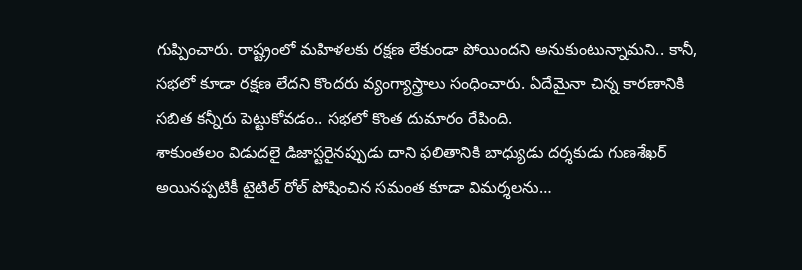గుప్పించారు. రాష్ట్రంలో మహిళలకు రక్షణ లేకుండా పోయిందని అనుకుంటున్నామని.. కానీ, సభలో కూడా రక్షణ లేదని కొందరు వ్యంగ్యాస్త్రాలు సంధించారు. ఏదేమైనా చిన్న కారణానికి సబిత కన్నీరు పెట్టుకోవడం.. సభలో కొంత దుమారం రేపింది.
శాకుంతలం విడుదలై డిజాస్టరైనప్పుడు దాని ఫలితానికి బాధ్యుడు దర్శకుడు గుణశేఖర్ అయినప్పటికీ టైటిల్ రోల్ పోషించిన సమంత కూడా విమర్శలను…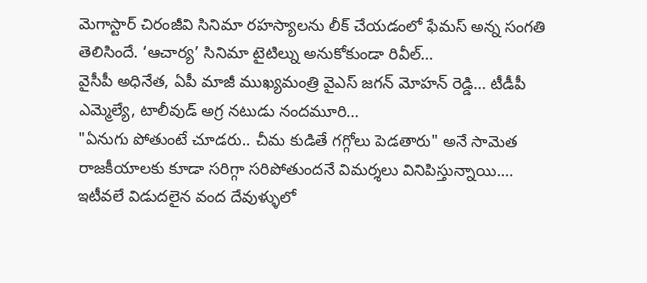మెగాస్టార్ చిరంజీవి సినిమా రహస్యాలను లీక్ చేయడంలో ఫేమస్ అన్న సంగతి తెలిసిందే. ‘ఆచార్య’ సినిమా టైటిల్ను అనుకోకుండా రివీల్…
వైసీపీ అధినేత, ఏపీ మాజీ ముఖ్యమంత్రి వైఎస్ జగన్ మోహన్ రెడ్డి… టీడీపీ ఎమ్మెల్యే, టాలీవుడ్ అగ్ర నటుడు నందమూరి…
"ఏనుగు పోతుంటే చూడరు.. చీమ కుడితే గగ్గోలు పెడతారు" అనే సామెత రాజకీయాలకు కూడా సరిగ్గా సరిపోతుందనే విమర్శలు వినిపిస్తున్నాయి.…
ఇటీవలే విడుదలైన వంద దేవుళ్ళులో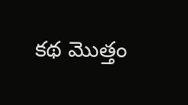కథ మొత్తం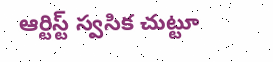ఆర్టిస్ట్ స్వసిక చుట్టూ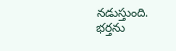నడుస్తుంది. భర్తను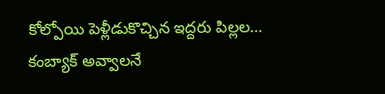కోల్పోయి పెళ్లీడుకొచ్చిన ఇద్దరు పిల్లల…
కంబ్యాక్ అవ్వాలనే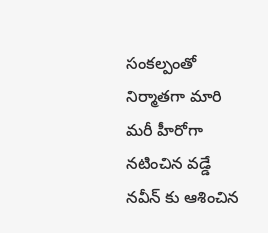సంకల్పంతో నిర్మాతగా మారి మరీ హీరోగా నటించిన వడ్డే నవీన్ కు ఆశించిన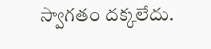స్వాగతం దక్కలేదు.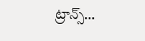ట్రాన్స్…